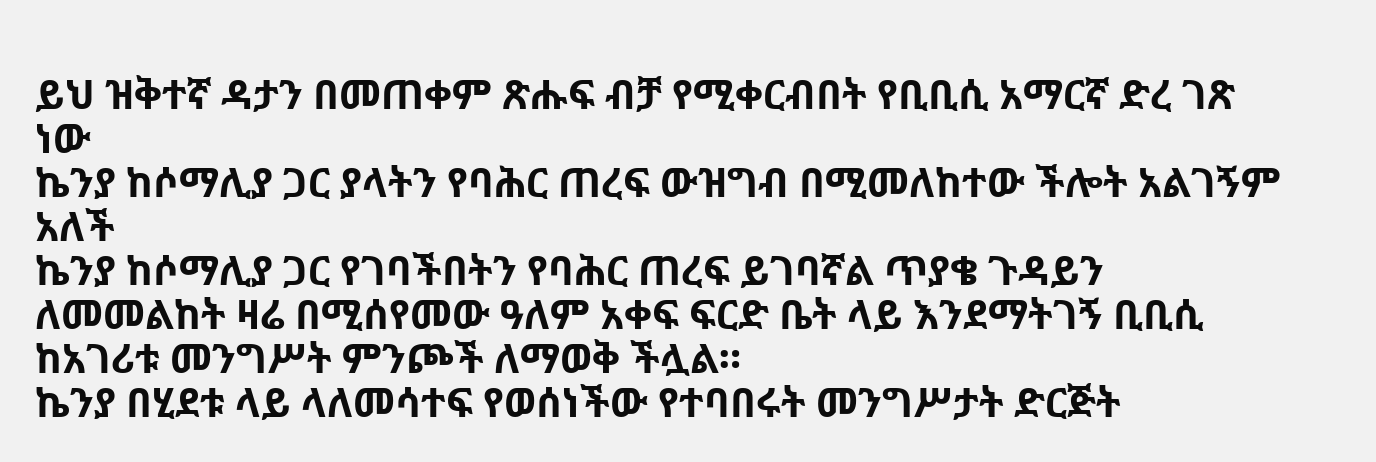ይህ ዝቅተኛ ዳታን በመጠቀም ጽሑፍ ብቻ የሚቀርብበት የቢቢሲ አማርኛ ድረ ገጽ ነው
ኬንያ ከሶማሊያ ጋር ያላትን የባሕር ጠረፍ ውዝግብ በሚመለከተው ችሎት አልገኝም አለች
ኬንያ ከሶማሊያ ጋር የገባችበትን የባሕር ጠረፍ ይገባኛል ጥያቄ ጉዳይን ለመመልከት ዛሬ በሚሰየመው ዓለም አቀፍ ፍርድ ቤት ላይ እንደማትገኝ ቢቢሲ ከአገሪቱ መንግሥት ምንጮች ለማወቅ ችሏል።
ኬንያ በሂደቱ ላይ ላለመሳተፍ የወሰነችው የተባበሩት መንግሥታት ድርጅት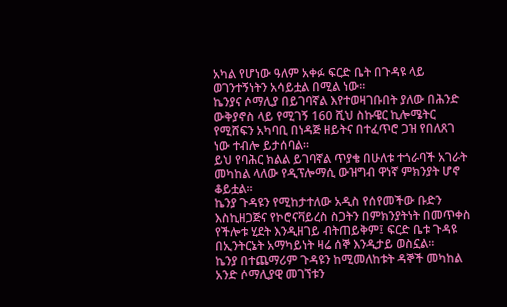አካል የሆነው ዓለም አቀፉ ፍርድ ቤት በጉዳዩ ላይ ወገንተኝነትን አሳይቷል በሚል ነው።
ኬንያና ሶማሊያ በይገባኛል እየተወዛገቡበት ያለው በሕንድ ውቅያኖስ ላይ የሚገኝ 160 ሺህ ስኩዌር ኪሎሜትር የሚሸፍን አካባቢ በነዳጅ ዘይትና በተፈጥሮ ጋዝ የበለጸገ ነው ተብሎ ይታሰባል።
ይህ የባሕር ክልል ይገባኛል ጥያቄ በሁለቱ ተጎራባች አገራት መካከል ላለው የዲፕሎማሲ ውዝግብ ዋነኛ ምክንያት ሆኖ ቆይቷል።
ኬንያ ጉዳዩን የሚከታተለው አዲስ የሰየመችው ቡድን እስኪዘጋጅና የኮሮናቫይረስ ስጋትን በምክንያትነት በመጥቀስ የችሎቱ ሂደት እንዲዘገይ ብትጠይቅም፤ ፍርድ ቤቱ ጉዳዩ በኢንትርኔት አማካይነት ዛሬ ሰኞ እንዲታይ ወስኗል።
ኬንያ በተጨማሪም ጉዳዩን ከሚመለከቱት ዳኞች መካከል አንድ ሶማሊያዊ መገኘቱን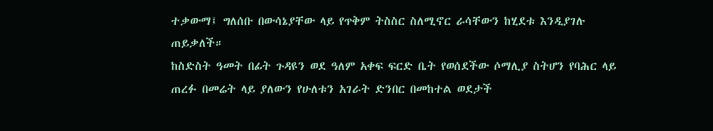ተቃውማ፤ ግለሰቡ በውሳኔያቸው ላይ የጥቅም ትስስር ስለሚኖር ራሳቸውን ከሂደቱ እንዲያገሉ ጠይቃለች።
ከስድስት ዓመት በፊት ጉዳዩን ወደ ዓለም አቀፍ ፍርድ ቤት የወሰደችው ሶማሊያ ስትሆን የባሕር ላይ ጠረፉ በመሬት ላይ ያለውን የሁለቱን አገራት ድንበር በመከተል ወደታች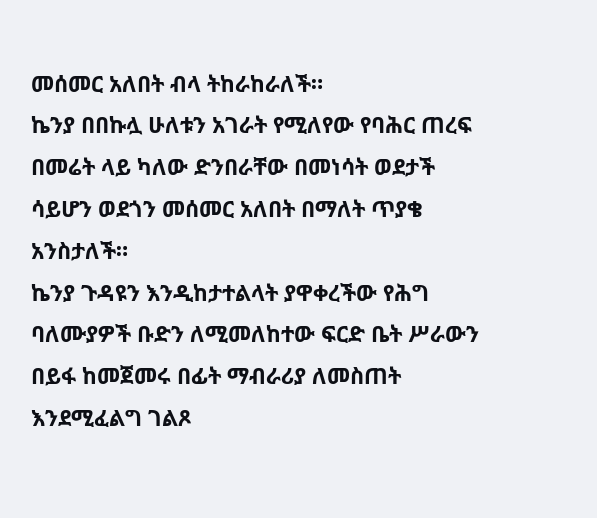መሰመር አለበት ብላ ትከራከራለች።
ኬንያ በበኩሏ ሁለቱን አገራት የሚለየው የባሕር ጠረፍ በመሬት ላይ ካለው ድንበራቸው በመነሳት ወደታች ሳይሆን ወደጎን መሰመር አለበት በማለት ጥያቄ አንስታለች።
ኬንያ ጉዳዩን እንዲከታተልላት ያዋቀረችው የሕግ ባለሙያዎች ቡድን ለሚመለከተው ፍርድ ቤት ሥራውን በይፋ ከመጀመሩ በፊት ማብራሪያ ለመስጠት እንደሚፈልግ ገልጾ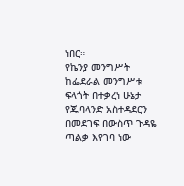ነበር።
የኬንያ መንግሥት ከፌደራል መንግሥቱ ፍላጎት በተቃረነ ሁኔታ የጁባላንድ አስተዳደርን በመደገፍ በውስጥ ጉዳዬ ጣልቃ እየገባ ነው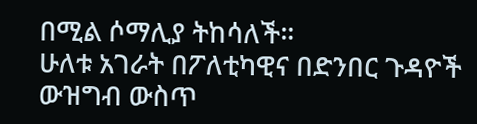በሚል ሶማሊያ ትከሳለች።
ሁለቱ አገራት በፖለቲካዊና በድንበር ጉዳዮች ውዝግብ ውስጥ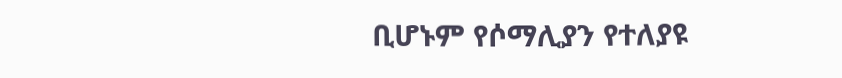ቢሆኑም የሶማሊያን የተለያዩ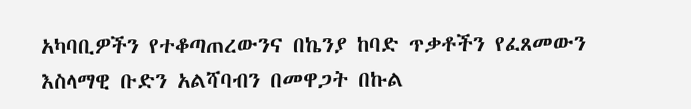አካባቢዎችን የተቆጣጠረውንና በኬንያ ከባድ ጥቃቶችን የፈጸመውን እስላማዊ ቡድን አልሻባብን በመዋጋት በኩል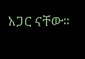አጋር ናቸው።